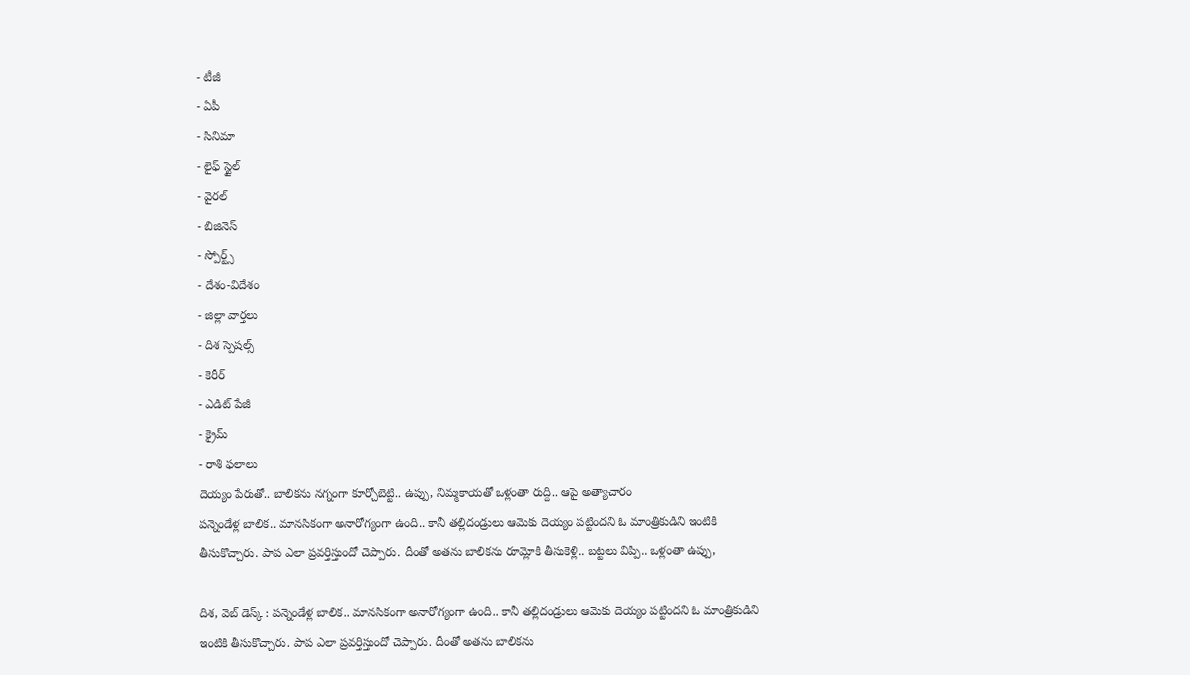- టీజీ
- ఏపీ
- సినిమా
- లైఫ్ స్టైల్
- వైరల్
- బిజినెస్
- స్పోర్ట్స్
- దేశం-విదేశం
- జిల్లా వార్తలు
- దిశ స్పెషల్స్
- కెరీర్
- ఎడిట్ పేజీ
- క్రైమ్
- రాశి ఫలాలు
దెయ్యం పేరుతో.. బాలికను నగ్నంగా కూర్చోబెట్టి.. ఉప్పు, నిమ్మకాయతో ఒళ్లంతా రుద్ది.. ఆపై అత్యాచారం
పన్నెండేళ్ల బాలిక.. మానసికంగా అనారోగ్యంగా ఉంది.. కానీ తల్లిదండ్రులు ఆమెకు దెయ్యం పట్టిందని ఓ మాంత్రికుడిని ఇంటికి తీసుకొచ్చారు. పాప ఎలా ప్రవర్తిస్తుందో చెప్పారు. దీంతో అతను బాలికను రూమ్లోకి తీసుకెళ్లి.. బట్టలు విప్పి.. ఒళ్లంతా ఉప్పు,

దిశ, వెబ్ డెస్క్ : పన్నెండేళ్ల బాలిక.. మానసికంగా అనారోగ్యంగా ఉంది.. కానీ తల్లిదండ్రులు ఆమెకు దెయ్యం పట్టిందని ఓ మాంత్రికుడిని ఇంటికి తీసుకొచ్చారు. పాప ఎలా ప్రవర్తిస్తుందో చెప్పారు. దీంతో అతను బాలికను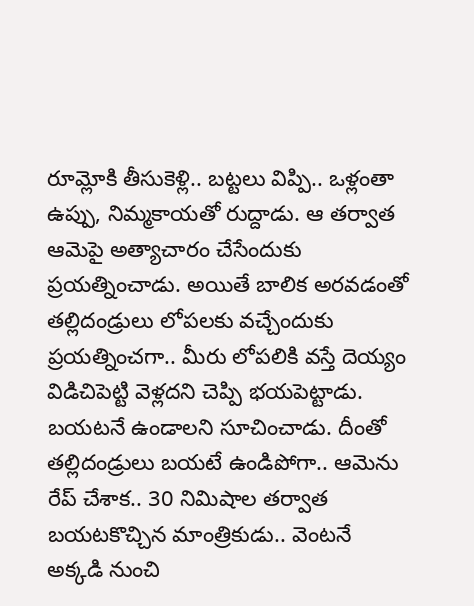రూమ్లోకి తీసుకెళ్లి.. బట్టలు విప్పి.. ఒళ్లంతా ఉప్పు, నిమ్మకాయతో రుద్దాడు. ఆ తర్వాత ఆమెపై అత్యాచారం చేసేందుకు ప్రయత్నించాడు. అయితే బాలిక అరవడంతో తల్లిదండ్రులు లోపలకు వచ్చేందుకు ప్రయత్నించగా.. మీరు లోపలికి వస్తే దెయ్యం విడిచిపెట్టి వెళ్లదని చెప్పి భయపెట్టాడు. బయటనే ఉండాలని సూచించాడు. దీంతో తల్లిదండ్రులు బయటే ఉండిపోగా.. ఆమెను రేప్ చేశాక.. 30 నిమిషాల తర్వాత బయటకొచ్చిన మాంత్రికుడు.. వెంటనే అక్కడి నుంచి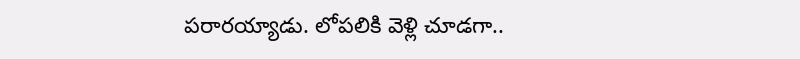పరారయ్యాడు. లోపలికి వెళ్లి చూడగా..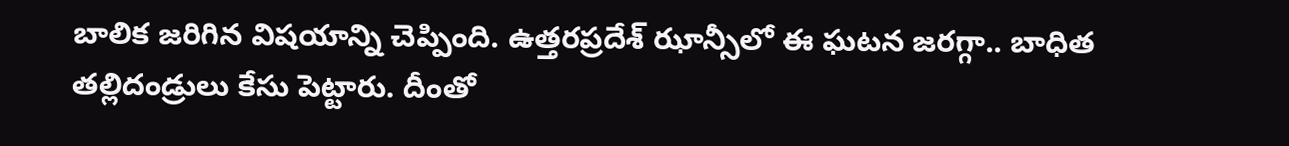బాలిక జరిగిన విషయాన్ని చెప్పింది. ఉత్తరప్రదేశ్ ఝాన్సీలో ఈ ఘటన జరగ్గా.. బాధిత తల్లిదండ్రులు కేసు పెట్టారు. దీంతో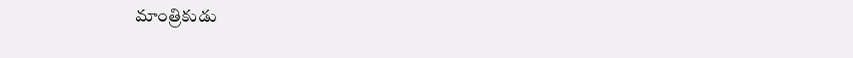మాంత్రికుడు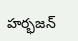హర్భజన్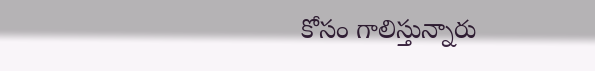కోసం గాలిస్తున్నారు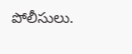పోలీసులు.